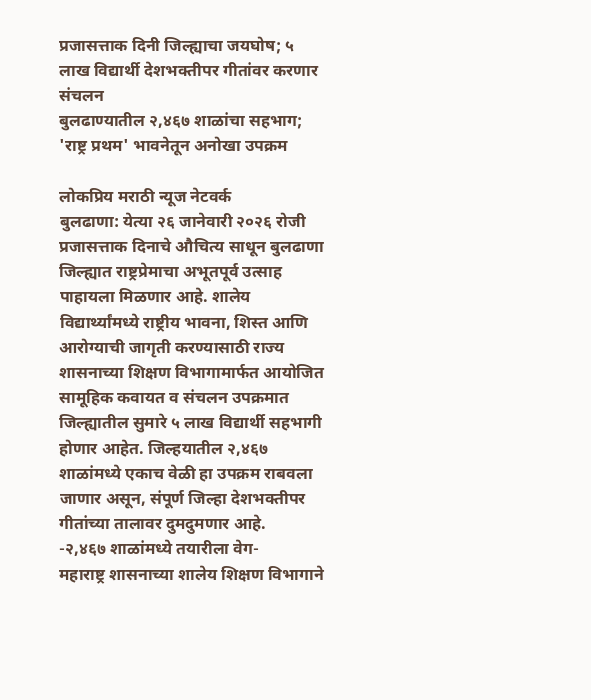प्रजासत्ताक दिनी जिल्ह्याचा जयघोष; ५ लाख विद्यार्थी देशभक्तीपर गीतांवर करणार संचलन
बुलढाण्यातील २,४६७ शाळांचा सहभाग; 'राष्ट्र प्रथम' भावनेतून अनोखा उपक्रम

लोकप्रिय मराठी न्यूज नेटवर्क
बुलढाणा: येत्या २६ जानेवारी २०२६ रोजी प्रजासत्ताक दिनाचे औचित्य साधून बुलढाणा जिल्ह्यात राष्ट्रप्रेमाचा अभूतपूर्व उत्साह पाहायला मिळणार आहे. शालेय विद्यार्थ्यांमध्ये राष्ट्रीय भावना, शिस्त आणि आरोग्याची जागृती करण्यासाठी राज्य शासनाच्या शिक्षण विभागामार्फत आयोजित सामूहिक कवायत व संचलन उपक्रमात जिल्ह्यातील सुमारे ५ लाख विद्यार्थी सहभागी होणार आहेत. जिल्हयातील २,४६७ शाळांमध्ये एकाच वेळी हा उपक्रम राबवला जाणार असून, संपूर्ण जिल्हा देशभक्तीपर गीतांच्या तालावर दुमदुमणार आहे.
-२,४६७ शाळांमध्ये तयारीला वेग-
महाराष्ट्र शासनाच्या शालेय शिक्षण विभागाने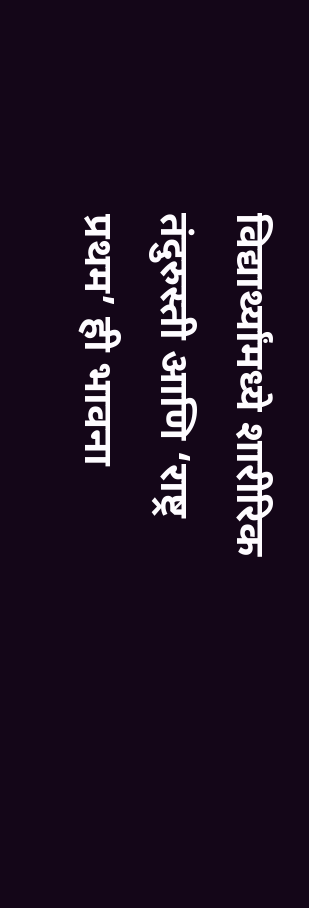विद्यार्थ्यांमध्ये शारीरिक तंदुरुस्ती आणि ‘राष्ट्र प्रथम’ ही भावना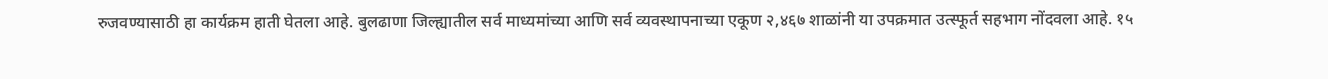रुजवण्यासाठी हा कार्यक्रम हाती घेतला आहे. बुलढाणा जिल्ह्यातील सर्व माध्यमांच्या आणि सर्व व्यवस्थापनाच्या एकूण २,४६७ शाळांनी या उपक्रमात उत्स्फूर्त सहभाग नोंदवला आहे. १५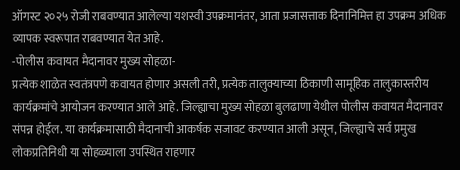ऑगस्ट २०२५ रोजी राबवण्यात आलेल्या यशस्वी उपक्रमानंतर, आता प्रजासत्ताक दिनानिमित्त हा उपक्रम अधिक व्यापक स्वरूपात राबवण्यात येत आहे.
-पोलीस कवायत मैदानावर मुख्य सोहळा-
प्रत्येक शाळेत स्वतंत्रपणे कवायत होणार असली तरी, प्रत्येक तालुक्याच्या ठिकाणी सामूहिक तालुकास्तरीय कार्यक्रमांचे आयोजन करण्यात आले आहे. जिल्ह्याचा मुख्य सोहळा बुलढाणा येथील पोलीस कवायत मैदानावर संपन्न होईल. या कार्यक्रमासाठी मैदानाची आकर्षक सजावट करण्यात आली असून, जिल्ह्याचे सर्व प्रमुख लोकप्रतिनिधी या सोहळ्याला उपस्थित राहणार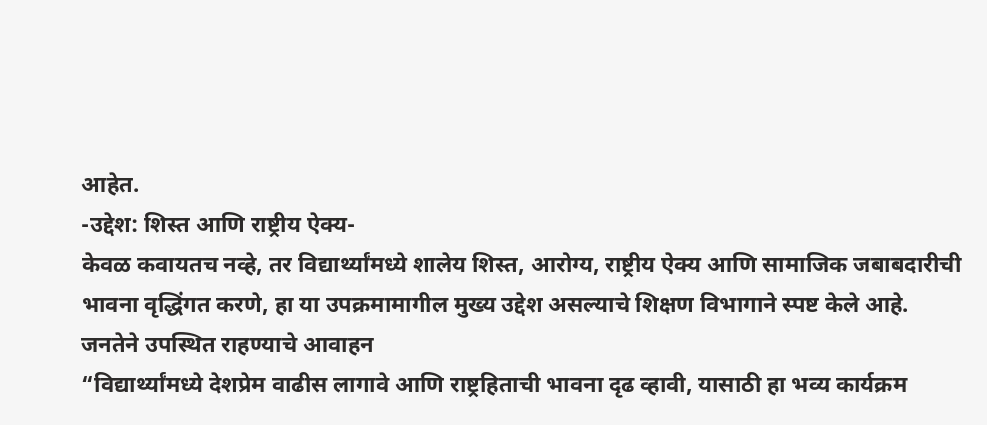आहेत.
-उद्देश: शिस्त आणि राष्ट्रीय ऐक्य-
केवळ कवायतच नव्हे, तर विद्यार्थ्यांमध्ये शालेय शिस्त, आरोग्य, राष्ट्रीय ऐक्य आणि सामाजिक जबाबदारीची भावना वृद्धिंगत करणे, हा या उपक्रमामागील मुख्य उद्देश असल्याचे शिक्षण विभागाने स्पष्ट केले आहे.
जनतेने उपस्थित राहण्याचे आवाहन
“विद्यार्थ्यांमध्ये देशप्रेम वाढीस लागावे आणि राष्ट्रहिताची भावना दृढ व्हावी, यासाठी हा भव्य कार्यक्रम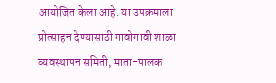आयोजित केला आहे. या उपक्रमाला प्रोत्साहन देण्यासाठी गावोगावी शाळा व्यवस्थापन समिती, माता-पालक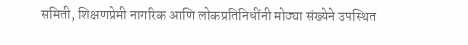समिती, शिक्षणप्रेमी नागरिक आणि लोकप्रतिनिधींनी मोठ्या संख्येने उपस्थित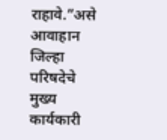राहावे.”असे आवाहान जिल्हा परिषदेचे मुख्य कार्यकारी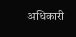अधिकारी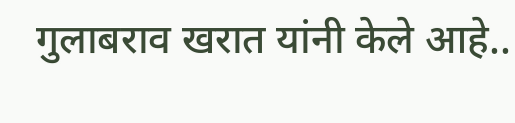गुलाबराव खरात यांनी केले आहे..